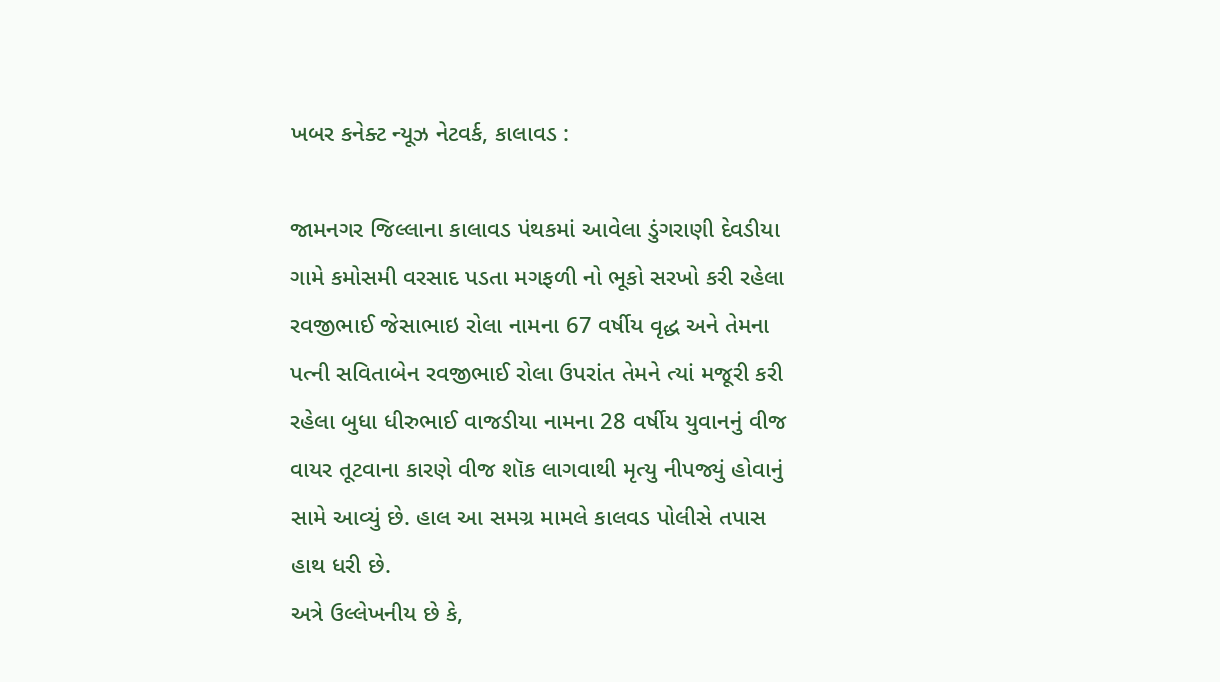ખબર કનેક્ટ ન્યૂઝ નેટવર્ક, કાલાવડ :

જામનગર જિલ્લાના કાલાવડ પંથકમાં આવેલા ડુંગરાણી દેવડીયા ગામે કમોસમી વરસાદ પડતા મગફળી નો ભૂકો સરખો કરી રહેલા રવજીભાઈ જેસાભાઇ રોલા નામના 67 વર્ષીય વૃદ્ધ અને તેમના પત્ની સવિતાબેન રવજીભાઈ રોલા ઉપરાંત તેમને ત્યાં મજૂરી કરી રહેલા બુધા ધીરુભાઈ વાજડીયા નામના 28 વર્ષીય યુવાનનું વીજ વાયર તૂટવાના કારણે વીજ શૉક લાગવાથી મૃત્યુ નીપજ્યું હોવાનું સામે આવ્યું છે. હાલ આ સમગ્ર મામલે કાલવડ પોલીસે તપાસ હાથ ધરી છે.
અત્રે ઉલ્લેખનીય છે કે,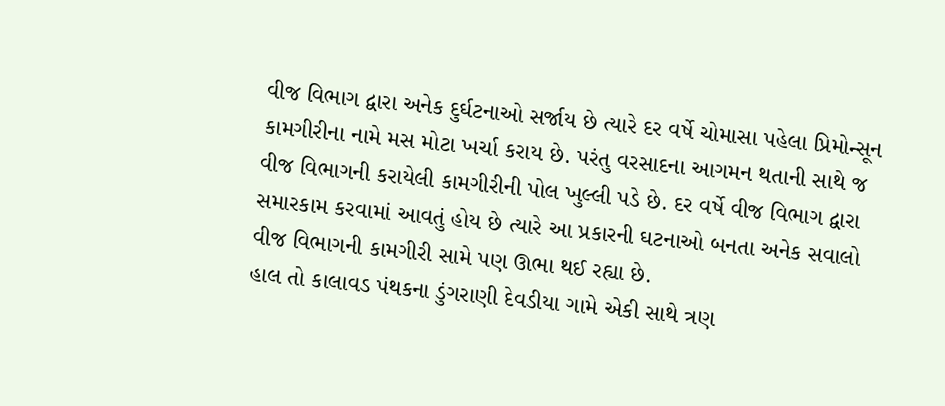વીજ વિભાગ દ્વારા અનેક દુર્ઘટનાઓ સર્જાય છે ત્યારે દર વર્ષે ચોમાસા પહેલા પ્રિમોન્સૂન કામગીરીના નામે મસ મોટા ખર્ચા કરાય છે. પરંતુ વરસાદના આગમન થતાની સાથે જ વીજ વિભાગની કરાયેલી કામગીરીની પોલ ખુલ્લી પડે છે. દર વર્ષે વીજ વિભાગ દ્વારા સમારકામ કરવામાં આવતું હોય છે ત્યારે આ પ્રકારની ઘટનાઓ બનતા અનેક સવાલો વીજ વિભાગની કામગીરી સામે પણ ઊભા થઈ રહ્યા છે.
હાલ તો કાલાવડ પંથકના ડુંગરાણી દેવડીયા ગામે એકી સાથે ત્રણ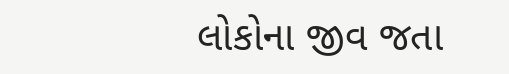લોકોના જીવ જતા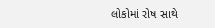લોકોમાં રોષ સાથે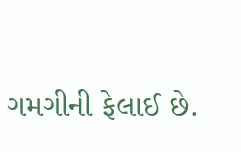ગમગીની ફેલાઈ છે.